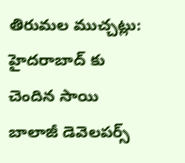తిరుమల ముచ్చట్లు:
హైదరాబాద్ కు చెందిన సాయి బాలాజీ డెవెలపర్స్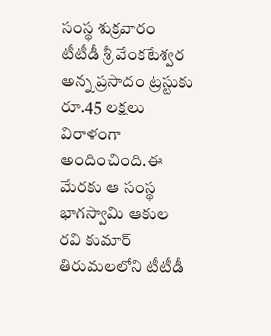సంస్థ శుక్రవారం టీటీడీ శ్రీ వేంకటేశ్వర అన్న ప్రసాదం ట్రస్టుకు రూ.45 లక్షలు విరాళంగా అందించింది.ఈ మేరకు ఆ సంస్థ భాగస్వామి ఆకుల రవి కుమార్ తిరుమలలోని టీటీడీ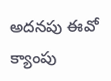అదనపు ఈవో క్యాంపు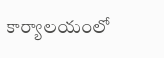కార్యాలయంలో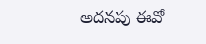అదనపు ఈవో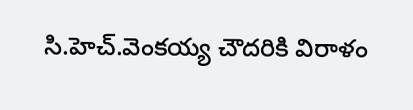సి.హెచ్.వెంకయ్య చౌదరికి విరాళం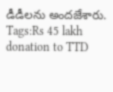డీడీలను అందజేశారు.
Tags:Rs 45 lakh donation to TTD